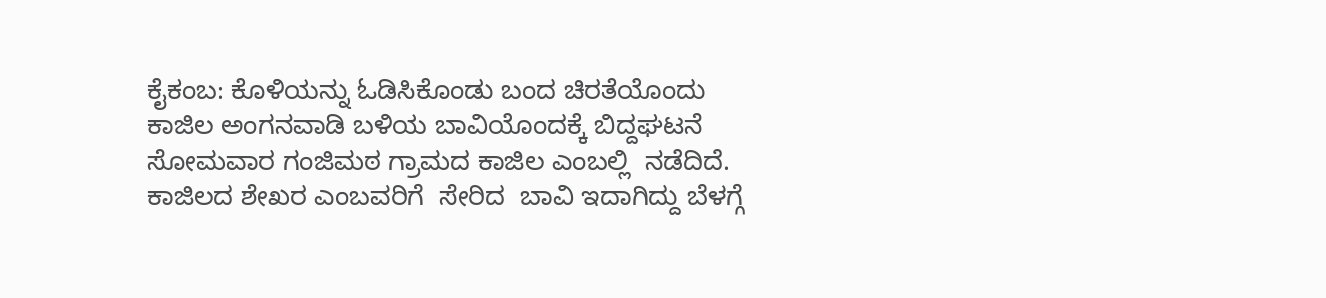ಕೈಕಂಬ: ಕೊಳಿಯನ್ನು ಓಡಿಸಿಕೊಂಡು ಬಂದ ಚಿರತೆಯೊಂದು  ಕಾಜಿಲ ಅಂಗನವಾಡಿ ಬಳಿಯ ಬಾವಿಯೊಂದಕ್ಕೆ ಬಿದ್ದಘಟನೆ ಸೋಮವಾರ ಗಂಜಿಮಠ ಗ್ರಾಮದ ಕಾಜಿಲ ಎಂಬಲ್ಲಿ  ನಡೆದಿದೆ.   ಕಾಜಿಲದ ಶೇಖರ ಎಂಬವರಿಗೆ  ಸೇರಿದ  ಬಾವಿ ಇದಾಗಿದ್ದು ಬೆಳಗ್ಗೆ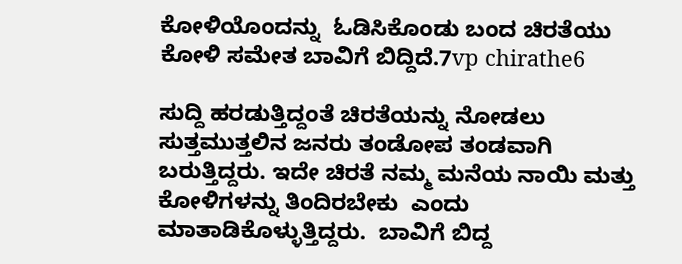ಕೋಳಿಯೊಂದನ್ನು  ಓಡಿಸಿಕೊಂಡು ಬಂದ ಚಿರತೆಯು ಕೋಳಿ ಸಮೇತ ಬಾವಿಗೆ ಬಿದ್ದಿದೆ.7vp chirathe6

ಸುದ್ದಿ ಹರಡುತ್ತಿದ್ದಂತೆ ಚಿರತೆಯನ್ನು ನೋಡಲು ಸುತ್ತಮುತ್ತಲಿನ ಜನರು ತಂಡೋಪ ತಂಡವಾಗಿ ಬರುತ್ತಿದ್ದರು. ಇದೇ ಚಿರತೆ ನಮ್ಮ ಮನೆಯ ನಾಯಿ ಮತ್ತು ಕೋಳಿಗಳನ್ನು ತಿಂದಿರಬೇಕು  ಎಂದು ಮಾತಾಡಿಕೊಳ್ಳುತ್ತಿದ್ದರು.  ಬಾವಿಗೆ ಬಿದ್ದ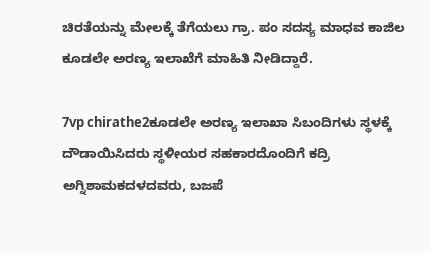ಚಿರತೆಯನ್ನು ಮೇಲಕ್ಕೆ ತೆಗೆಯಲು ಗ್ರಾ. ಪಂ ಸದಸ್ಯ ಮಾಧವ ಕಾಜಿಲ ಕೂಡಲೇ ಅರಣ್ಯ ಇಲಾಖೆಗೆ ಮಾಹಿತಿ ನೀಡಿದ್ದಾರೆ.

7vp chirathe2ಕೂಡಲೇ ಅರಣ್ಯ ಇಲಾಖಾ ಸಿಬಂದಿಗಳು ಸ್ಥಳಕ್ಕೆ ದೌಡಾಯಿಸಿದರು ಸ್ಥಳೀಯರ ಸಹಕಾರದೊಂದಿಗೆ ಕದ್ರಿ ಅಗ್ನಿಶಾಮಕದಳದವರು, ಬಜಪೆ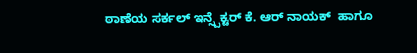ಠಾಣೆಯ ‌ಸರ್ಕಲ್ ಇನ್ಸ್ಪೆಕ್ಟರ್ ಕೆ. ಆರ್‌ ನಾಯಕ್‌  ಹಾಗೂ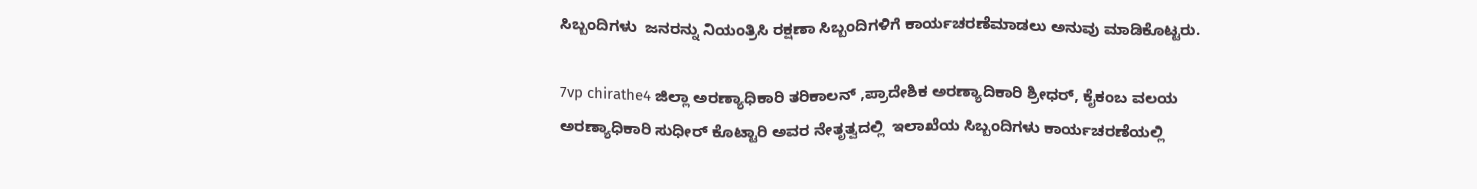ಸಿಬ್ಬಂದಿಗಳು  ಜನರನ್ನು ನಿಯಂತ್ರಿಸಿ ರಕ್ಷಣಾ ಸಿಬ್ಬಂದಿಗಳಿಗೆ ಕಾರ್ಯಚರಣೆಮಾಡಲು ಅನುವು ಮಾಡಿಕೊಟ್ಟರು.

7vp chirathe4 ಜಿಲ್ಲಾ ಅರಣ್ಯಾಧಿಕಾರಿ ತರಿಕಾಲನ್ ,ಪ್ರಾದೇಶಿಕ ಅರಣ್ಯಾದಿಕಾರಿ ಶ್ರೀಧರ್, ಕೈಕಂಬ ವಲಯ ಅರಣ್ಯಾಧಿಕಾರಿ ಸುಧೀರ್ ಕೊಟ್ಟಾರಿ ಅವರ ನೇತೃತ್ವದಲ್ಲಿ  ಇಲಾಖೆಯ ಸಿಬ್ಬಂದಿಗಳು ಕಾರ್ಯಚರಣೆಯಲ್ಲಿ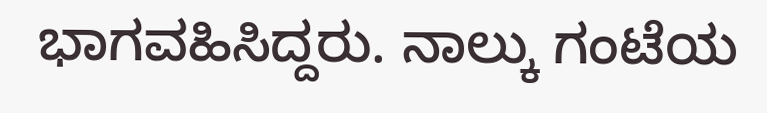ಭಾಗವಹಿಸಿದ್ದರು. ನಾಲ್ಕು ಗಂಟೆಯ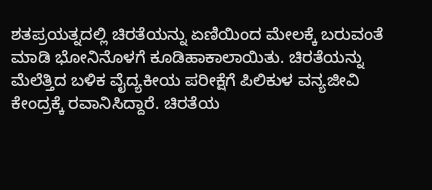ಶತಪ್ರಯತ್ನದಲ್ಲಿ ಚಿರತೆಯನ್ನು ಏಣಿಯಿಂದ ಮೇಲಕ್ಕೆ ಬರುವಂತೆ ಮಾಡಿ ಭೋನಿನೊಳಗೆ ಕೂಡಿಹಾಕಾಲಾಯಿತು. ಚಿರತೆಯನ್ನು ಮೆಲೆತ್ತಿದ ಬಳಿಕ ವೈದ್ಯಕೀಯ ಪರೀಕ್ಷೆಗೆ ಪಿಲಿಕುಳ ವನ್ಯಜೀವಿ ಕೇಂದ್ರಕ್ಕೆ ರವಾನಿಸಿದ್ದಾರೆ. ಚಿರತೆಯ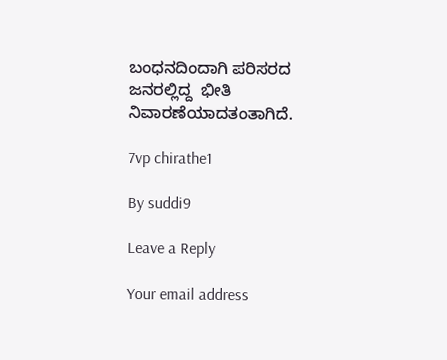ಬಂಧನದಿಂದಾಗಿ ಪರಿಸರದ ಜನರಲ್ಲಿದ್ದ  ಭೀತಿ ನಿವಾರಣೆಯಾದತಂತಾಗಿದೆ.

7vp chirathe1

By suddi9

Leave a Reply

Your email address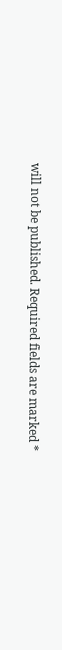will not be published. Required fields are marked *